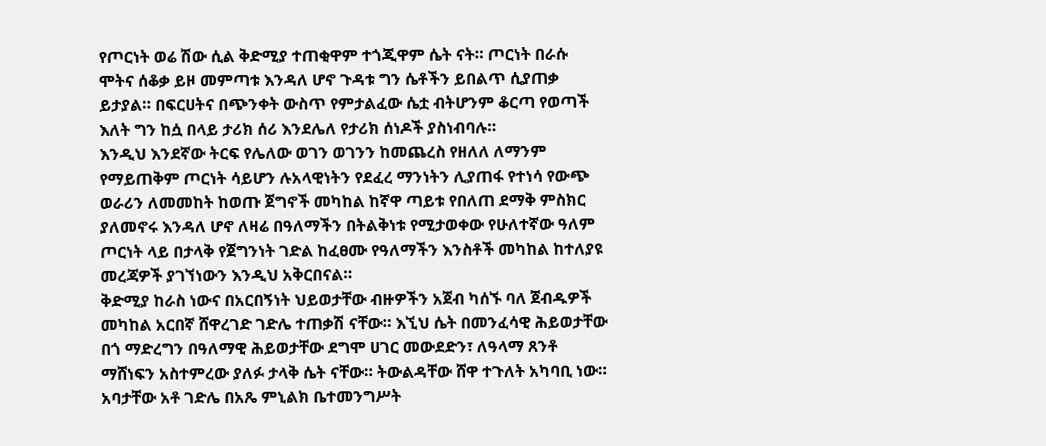የጦርነት ወሬ ሽው ሲል ቅድሚያ ተጠቂዋም ተጎጂዋም ሴት ናት። ጦርነት በራሱ ሞትና ሰቆቃ ይዞ መምጣቱ እንዳለ ሆኖ ጉዳቱ ግን ሴቶችን ይበልጥ ሲያጠቃ ይታያል። በፍርሀትና በጭንቀት ውስጥ የምታልፈው ሴቷ ብትሆንም ቆርጣ የወጣች እለት ግን ከሷ በላይ ታሪክ ሰሪ እንደሌለ የታሪክ ሰነዶች ያስነብባሉ።
እንዲህ እንደኛው ትርፍ የሌለው ወገን ወገንን ከመጨረስ የዘለለ ለማንም የማይጠቅም ጦርነት ሳይሆን ሉአላዊነትን የደፈረ ማንነትን ሊያጠፋ የተነሳ የውጭ ወራሪን ለመመከት ከወጡ ጀግኖች መካከል ከኛዋ ጣይቱ የበለጠ ደማቅ ምስክር ያለመኖሩ እንዳለ ሆኖ ለዛሬ በዓለማችን በትልቅነቱ የሚታወቀው የሁለተኛው ዓለም ጦርነት ላይ በታላቅ የጀግንነት ገድል ከፈፀሙ የዓለማችን እንስቶች መካከል ከተለያዩ መረጃዎች ያገኘነውን እንዲህ አቅርበናል።
ቅድሚያ ከራስ ነውና በአርበኝነት ህይወታቸው ብዙዎችን አጀብ ካሰኙ ባለ ጀብዱዎች መካከል አርበኛ ሸዋረገድ ገድሌ ተጠቃሽ ናቸው። እኚህ ሴት በመንፈሳዊ ሕይወታቸው በጎ ማድረግን በዓለማዊ ሕይወታቸው ደግሞ ሀገር መውደድን፣ ለዓላማ ጸንቶ ማሸነፍን አስተምረው ያለፉ ታላቅ ሴት ናቸው። ትውልዳቸው ሸዋ ተጉለት አካባቢ ነው። አባታቸው አቶ ገድሌ በአጼ ምኒልክ ቤተመንግሥት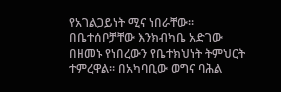የአገልጋይነት ሚና ነበራቸው። በቤተሰቦቻቸው እንክብካቤ አድገው በዘመኑ የነበረውን የቤተክህነት ትምህርት ተምረዋል። በአካባቢው ወግና ባሕል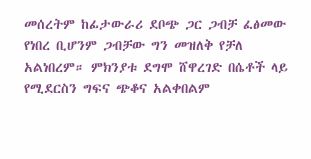መሰረትም ከፊታውራሪ ደቦጭ ጋር ጋብቻ ፈፅመው የነበረ ቢሆንም ጋብቻው ግን መዝለቅ የቻለ አልነበረም። ምክንያቱ ደግሞ ሸዋረገድ በሴቶች ላይ የሚደርስን ግፍና ጭቆና አልቀበልም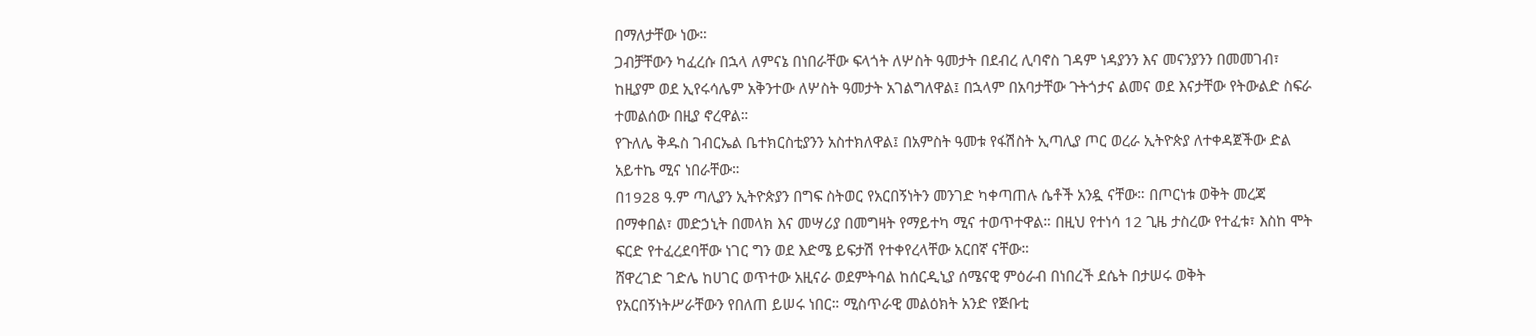በማለታቸው ነው።
ጋብቻቸውን ካፈረሱ በኋላ ለምናኔ በነበራቸው ፍላጎት ለሦስት ዓመታት በደብረ ሊባኖስ ገዳም ነዳያንን እና መናንያንን በመመገብ፣ ከዚያም ወደ ኢየሩሳሌም አቅንተው ለሦስት ዓመታት አገልግለዋል፤ በኋላም በአባታቸው ጉትጎታና ልመና ወደ እናታቸው የትውልድ ስፍራ ተመልሰው በዚያ ኖረዋል።
የጉለሌ ቅዱስ ገብርኤል ቤተክርስቲያንን አስተክለዋል፤ በአምስት ዓመቱ የፋሽስት ኢጣሊያ ጦር ወረራ ኢትዮጵያ ለተቀዳጀችው ድል አይተኬ ሚና ነበራቸው።
በ1928 ዓ.ም ጣሊያን ኢትዮጵያን በግፍ ስትወር የአርበኝነትን መንገድ ካቀጣጠሉ ሴቶች አንዷ ናቸው። በጦርነቱ ወቅት መረጃ በማቀበል፣ መድኃኒት በመላክ እና መሣሪያ በመግዛት የማይተካ ሚና ተወጥተዋል። በዚህ የተነሳ 12 ጊዜ ታስረው የተፈቱ፣ እስከ ሞት ፍርድ የተፈረደባቸው ነገር ግን ወደ እድሜ ይፍታሽ የተቀየረላቸው አርበኛ ናቸው።
ሸዋረገድ ገድሌ ከሀገር ወጥተው አዚናራ ወደምትባል ከሰርዲኒያ ሰሜናዊ ምዕራብ በነበረች ደሴት በታሠሩ ወቅት የአርበኝነትሥራቸውን የበለጠ ይሠሩ ነበር። ሚስጥራዊ መልዕክት አንድ የጅቡቲ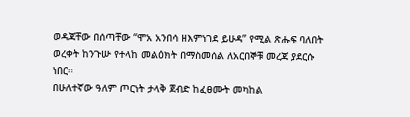ወዳጃቸው በሰጣቸው ‘‘ሞአ አንበሳ ዘእምነገደ ይሁዳ’’ የሚል ጽሑፍ ባለበት ወረቀት ከንጉሡ የተላከ መልዕክት በማስመሰል ለአርበኞቹ መረጃ ያደርሱ ነበር።
በሁለተኛው ዓለም ጦርነት ታላቅ ጀብድ ከፈፀሙት መካከል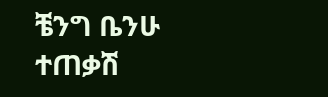ቼንግ ቤንሁ ተጠቃሽ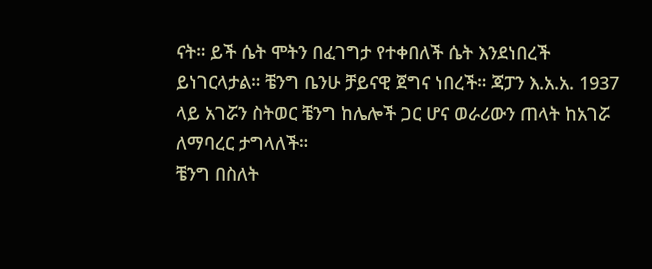ናት። ይች ሴት ሞትን በፈገግታ የተቀበለች ሴት እንደነበረች ይነገርላታል። ቼንግ ቤንሁ ቻይናዊ ጀግና ነበረች። ጃፓን እ.አ.አ. 1937 ላይ አገሯን ስትወር ቼንግ ከሌሎች ጋር ሆና ወራሪውን ጠላት ከአገሯ ለማባረር ታግላለች።
ቼንግ በስለት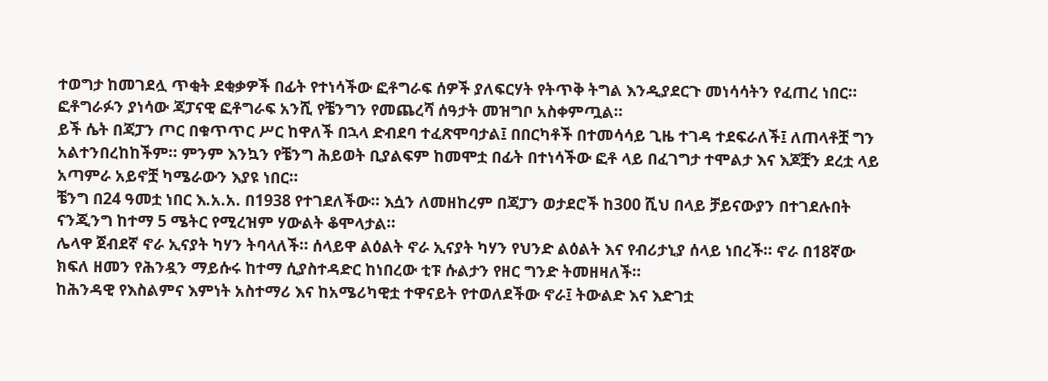ተወግታ ከመገደሏ ጥቂት ደቂቃዎች በፊት የተነሳችው ፎቶግራፍ ሰዎች ያለፍርሃት የትጥቅ ትግል እንዲያደርጉ መነሳሳትን የፈጠረ ነበር። ፎቶግራፉን ያነሳው ጃፓናዊ ፎቶግራፍ አንሺ የቼንግን የመጨረሻ ሰዓታት መዝግቦ አስቀምጧል።
ይች ሴት በጃፓን ጦር በቁጥጥር ሥር ከዋለች በኋላ ድብደባ ተፈጽሞባታል፤ በበርካቶች በተመሳሳይ ጊዜ ተገዳ ተደፍራለች፤ ለጠላቶቿ ግን አልተንበረከከችም። ምንም እንኳን የቼንግ ሕይወት ቢያልፍም ከመሞቷ በፊት በተነሳችው ፎቶ ላይ በፈገግታ ተሞልታ እና እጆቿን ደረቷ ላይ አጣምራ አይኖቿ ካሜራውን እያዩ ነበር።
ቼንግ በ24 ዓመቷ ነበር እ.አ.አ. በ1938 የተገደለችው። እሷን ለመዘከረም በጃፓን ወታደሮች ከ300 ሺህ በላይ ቻይናውያን በተገደሉበት ናንጂንግ ከተማ 5 ሜትር የሚረዝም ሃውልት ቆሞላታል።
ሌላዋ ጀብደኛ ኖራ ኢናያት ካሃን ትባላለች። ሰላይዋ ልዕልት ኖራ ኢናያት ካሃን የህንድ ልዕልት እና የብሪታኒያ ሰላይ ነበረች። ኖራ በ18ኛው ክፍለ ዘመን የሕንዷን ማይሱሩ ከተማ ሲያስተዳድር ከነበረው ቲፑ ሱልታን የዘር ግንድ ትመዘዛለች።
ከሕንዳዊ የእስልምና እምነት አስተማሪ እና ከአሜሪካዊቷ ተዋናይት የተወለደችው ኖራ፤ ትውልድ እና እድገቷ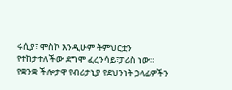ሩሲያ፣ ሞስኮ እንዲሁም ትምህርቷን የተከታተለችው ደግሞ ፈረንሳይ፣ፓሪስ ነው።
የቋንቋ ችሎታዋ የብሪታኒያ የደህንነት ኃላፊዎችን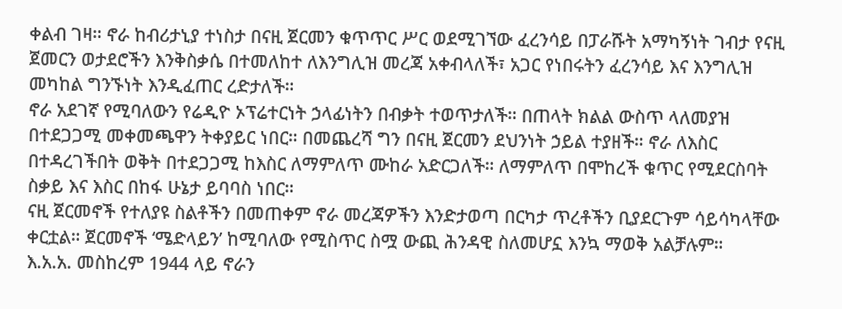ቀልብ ገዛ። ኖራ ከብሪታኒያ ተነስታ በናዚ ጀርመን ቁጥጥር ሥር ወደሚገኘው ፈረንሳይ በፓራሹት አማካኝነት ገብታ የናዚ ጀመርን ወታደሮችን እንቅስቃሴ በተመለከተ ለእንግሊዝ መረጃ አቀብላለች፣ አጋር የነበሩትን ፈረንሳይ እና እንግሊዝ መካከል ግንኙነት እንዲፈጠር ረድታለች።
ኖራ አደገኛ የሚባለውን የሬዲዮ ኦፕሬተርነት ኃላፊነትን በብቃት ተወጥታለች። በጠላት ክልል ውስጥ ላለመያዝ በተደጋጋሚ መቀመጫዋን ትቀያይር ነበር። በመጨረሻ ግን በናዚ ጀርመን ደህንነት ኃይል ተያዘች። ኖራ ለእስር በተዳረገችበት ወቅት በተደጋጋሚ ከእስር ለማምለጥ ሙከራ አድርጋለች። ለማምለጥ በሞከረች ቁጥር የሚደርስባት ስቃይ እና እስር በከፋ ሁኔታ ይባባስ ነበር።
ናዚ ጀርመኖች የተለያዩ ስልቶችን በመጠቀም ኖራ መረጃዎችን እንድታወጣ በርካታ ጥረቶችን ቢያደርጉም ሳይሳካላቸው ቀርቷል። ጀርመኖች ‘ሜድላይን’ ከሚባለው የሚስጥር ስሟ ውጪ ሕንዳዊ ስለመሆኗ እንኳ ማወቅ አልቻሉም።
እ.አ.አ. መስከረም 1944 ላይ ኖራን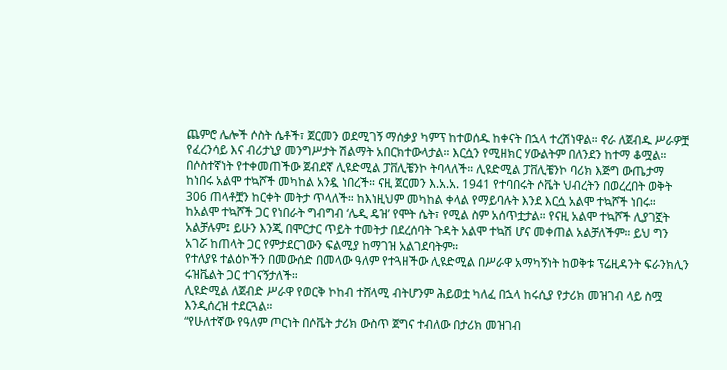ጨምሮ ሌሎች ሶስት ሴቶች፣ ጀርመን ወደሚገኝ ማሰቃያ ካምፕ ከተወሰዱ ከቀናት በኋላ ተረሽነዋል። ኖራ ለጀብዱ ሥራዎቿ የፈረንሳይ እና ብሪታኒያ መንግሥታት ሽልማት አበርክተውላታል። እርሷን የሚዘክር ሃውልትም በለንደን ከተማ ቆሟል።
በሶስተኛነት የተቀመጠችው ጀብደኛ ሊዩድሚል ፓቨሊቼንኮ ትባላለች። ሊዩድሚል ፓቨሊቼንኮ ባሪክ እጅግ ውጤታማ ከነበሩ አልሞ ተኳሾች መካከል አንዷ ነበረች። ናዚ ጀርመን እ.አ.አ. 1941 የተባበሩት ሶቬት ህብረትን በወረረበት ወቅት 306 ጠላቶቿን ከርቀት መትታ ጥላለች። ከእነዚህም መካከል ቀላል የማይባሉት እንደ እርሷ አልሞ ተኳሾች ነበሩ።
ከአልሞ ተኳሾች ጋር የነበራት ግብግብ ‘ሌዲ ዴዝ’ የሞት ሴት፣ የሚል ስም አሰጥቷታል። የናዚ አልሞ ተኳሾች ሊያገኟት አልቻሉም፤ ይሁን እንጂ በሞርታር ጥይት ተመትታ በደረሰባት ጉዳት አልሞ ተኳሽ ሆና መቀጠል አልቻለችም። ይህ ግን አገሯ ከጠላት ጋር የምታደርገውን ፍልሚያ ከማገዝ አልገደባትም።
የተለያዩ ተልዕኮችን በመውሰድ በመላው ዓለም የተጓዘችው ሊዩድሚል በሥራዋ አማካኝነት ከወቅቱ ፕሬዚዳንት ፍራንክሊን ሩዝቬልት ጋር ተገናኝታለች።
ሊዩድሚል ለጀብድ ሥራዋ የወርቅ ኮከብ ተሸላሚ ብትሆንም ሕይወቷ ካለፈ በኋላ ከሩሲያ የታሪክ መዝገብ ላይ ስሟ እንዲሰረዝ ተደርጓል።
“የሁለተኛው የዓለም ጦርነት በሶቬት ታሪክ ውስጥ ጀግና ተብለው በታሪክ መዝገብ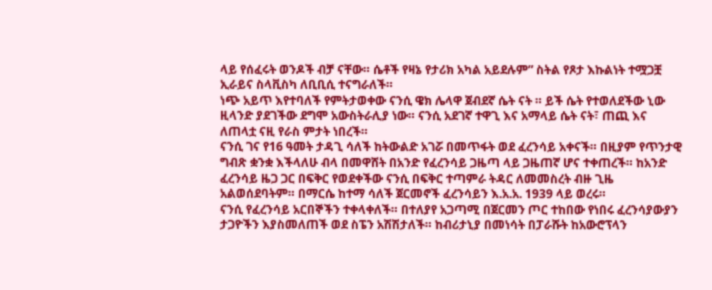ላይ የሰፈሩት ወንዶች ብቻ ናቸው። ሴቶች የዛኔ የታሪክ አካል አይደሉም” ስትል የጾታ እኩልነት ተሟጋቿ ኢራይና ስላቪስካ ለቢቢሲ ተናግራለች።
ነጭ አይጥ እየተባለች የምትታወቀው ናንሲ ዌክ ሌላዋ ጀብደኛ ሴት ናት ። ይች ሴት የተወለደችው ኒው ዚላንድ ያደገችው ደግሞ አውስትራሊያ ነው። ናንሲ አደገኛ ተዋጊ እና አማላይ ሴት ናት፣ ጠጪ እና ለጠላቷ ናዚ የራስ ምታት ነበረች።
ናንሲ ገና የ16 ዓመት ታዳጊ ሳለች ከትውልድ አገሯ በመጥፋት ወደ ፈረንሳይ አቀናች። በዚያም የጥንታዊ ግብጽ ቋንቋ እችላለሁ ብላ በመዋሸት በአንድ የፈረንሳይ ጋዜጣ ላይ ጋዜጠኛ ሆና ተቀጠረች። ከአንድ ፈረንሳይ ዜጋ ጋር በፍቅር የወደቀችው ናንሲ በፍቅር ተጣምራ ትዳር ለመመስረት ብዙ ጊዜ አልወሰደባትም። በማርሴ ከተማ ሳለች ጀርመኖች ፈረንሳይን እ.አ.አ. 1939 ላይ ወረሩ።
ናንሲ የፈረንሳይ አርበኞችን ተቀላቀለች። በተለያየ አጋጣሚ በጀርመን ጦር ተከበው የነበሩ ፈረንሳያውያን ታጋዮችን እያስመለጠች ወደ ስፔን አሽሽታለች። ከብሪታኒያ በመነሳት በፓራሹት ከአውሮፕላን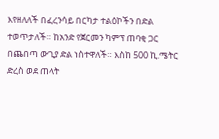እየዘለለች በፈረንሳይ በርካታ ተልዕኮችን በድል ተወጥታለች። ከአንድ የጀርመን ካምፕ ጠባቂ ጋር በጨበጣ ውጊያ ድል ነስተዋለች። እስከ 500 ኪ.ሜትር ድረስ ወደ ጠላት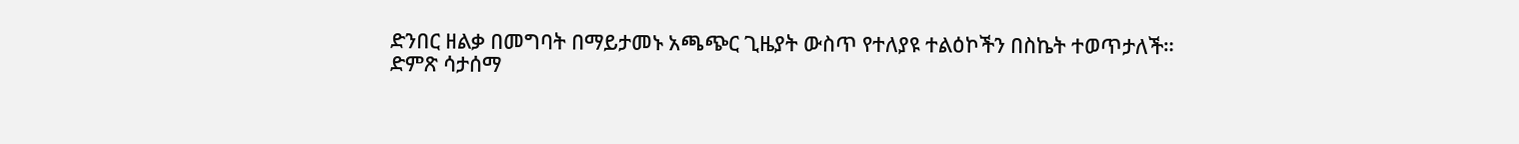ድንበር ዘልቃ በመግባት በማይታመኑ አጫጭር ጊዜያት ውስጥ የተለያዩ ተልዕኮችን በስኬት ተወጥታለች።
ድምጽ ሳታሰማ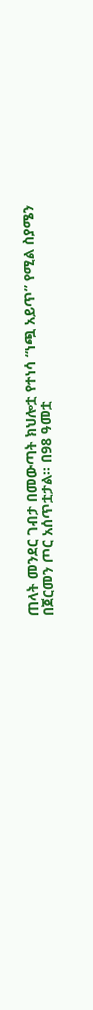ጠላት መንደር ገብታ በመውጣት ክህሎቷ የተነሳ “ነጯ አይጥ” የሚል ስያሜን በጀርመን ጦር አሰጥቷታል። በ98 ዓመቷ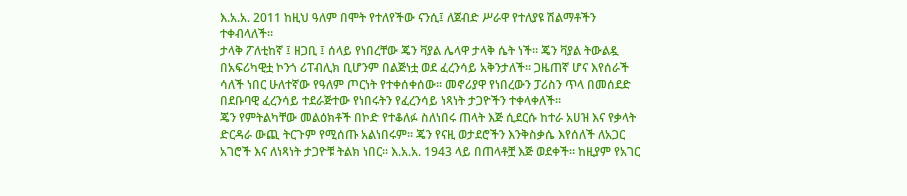እ.አ.አ. 2011 ከዚህ ዓለም በሞት የተለየችው ናንሲ፤ ለጀብድ ሥራዋ የተለያዩ ሽልማቶችን ተቀብላለች።
ታላቅ ፖለቲከኛ ፤ ዘጋቢ ፤ ሰላይ የነበረቸው ጄን ቫያል ሌላዋ ታላቅ ሴት ነች። ጄን ቫያል ትውልዷ በአፍሪካዊቷ ኮንጎ ሪፐብሊክ ቢሆንም በልጅነቷ ወደ ፈረንሳይ አቅንታለች። ጋዜጠኛ ሆና እየሰራች ሳለች ነበር ሁለተኛው የዓለም ጦርነት የተቀሰቀሰው። መኖሪያዋ የነበረውን ፓሪስን ጥላ በመሰደድ በደቡባዊ ፈረንሳይ ተደራጅተው የነበሩትን የፈረንሳይ ነጻነት ታጋዮችን ተቀላቀለች።
ጄን የምትልካቸው መልዕክቶች በኮድ የተቆለፉ ስለነበሩ ጠላት እጅ ሲደርሱ ከተራ አሀዝ እና የቃላት ድርዳራ ውጪ ትርጉም የሚሰጡ አልነበሩም። ጄን የናዚ ወታደሮችን እንቅስቃሴ እየሰለች ለአጋር አገሮች እና ለነጻነት ታጋዮቹ ትልክ ነበር። እ.አ.አ. 1943 ላይ በጠላቶቿ እጅ ወደቀች። ከዚያም የአገር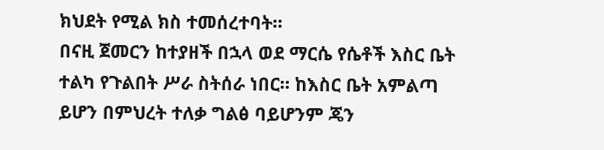ክህደት የሚል ክስ ተመሰረተባት።
በናዚ ጀመርን ከተያዘች በኋላ ወደ ማርሴ የሴቶች እስር ቤት ተልካ የጉልበት ሥራ ስትሰራ ነበር። ከእስር ቤት አምልጣ ይሆን በምህረት ተለቃ ግልፅ ባይሆንም ጄን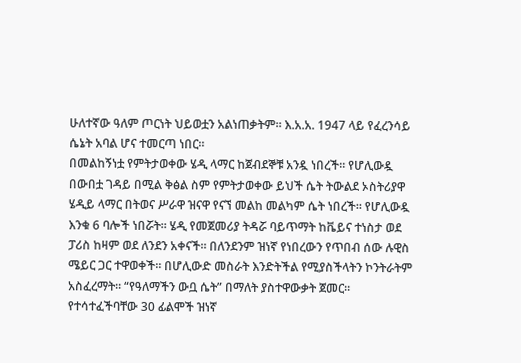ሁለተኛው ዓለም ጦርነት ህይወቷን አልነጠቃትም። እ.አ.አ. 1947 ላይ የፈረንሳይ ሴኔት አባል ሆና ተመርጣ ነበር።
በመልከኝነቷ የምትታወቀው ሄዲ ላማር ከጀብደኞቹ አንዷ ነበረች። የሆሊውዷ በውበቷ ገዳይ በሚል ቅፅል ስም የምትታወቀው ይህች ሴት ትውልደ ኦስትሪያዋ ሄዲይ ላማር በትወና ሥራዋ ዝናዋ የናኘ መልከ መልካም ሴት ነበረች። የሆሊውዷ እንቁ 6 ባሎች ነበሯት። ሄዲ የመጀመሪያ ትዳሯ ባይጥማት ከቬይና ተነስታ ወደ ፓሪስ ከዛም ወደ ለንደን አቀናች። በለንደንም ዝነኛ የነበረውን የጥበብ ሰው ሉዊስ ሜይር ጋር ተዋወቀች። በሆሊውድ መስራት እንድትችል የሚያስችላትን ኮንትራትም አስፈረማት። “የዓለማችን ውቧ ሴት” በማለት ያስተዋውቃት ጀመር።
የተሳተፈችባቸው 30 ፊልሞች ዝነኛ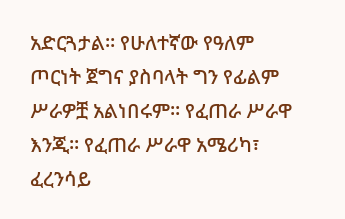አድርጓታል። የሁለተኛው የዓለም ጦርነት ጀግና ያስባላት ግን የፊልም ሥራዎቿ አልነበሩም። የፈጠራ ሥራዋ እንጂ። የፈጠራ ሥራዋ አሜሪካ፣ ፈረንሳይ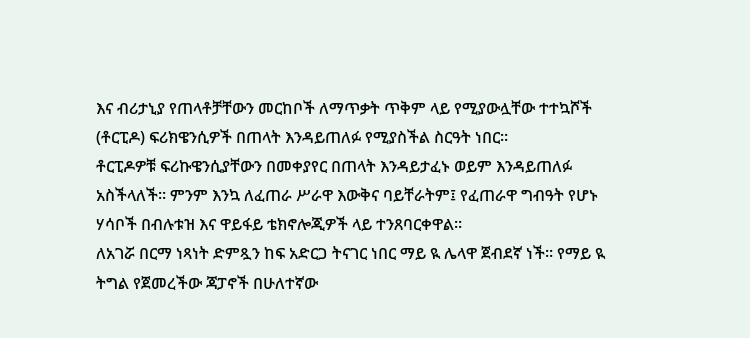እና ብሪታኒያ የጠላቶቻቸውን መርከቦች ለማጥቃት ጥቅም ላይ የሚያውሏቸው ተተኳሾች (ቶርፒዶ) ፍሪክዌንሲዎች በጠላት እንዳይጠለፉ የሚያስችል ስርዓት ነበር።
ቶርፒዶዎቹ ፍሪኩዌንሲያቸውን በመቀያየር በጠላት እንዳይታፈኑ ወይም እንዳይጠለፉ አስችላለች። ምንም እንኳ ለፈጠራ ሥራዋ እውቅና ባይቸራትም፤ የፈጠራዋ ግብዓት የሆኑ ሃሳቦች በብሉቱዝ እና ዋይፋይ ቴክኖሎጂዎች ላይ ተንጸባርቀዋል።
ለአገሯ በርማ ነጻነት ድምጿን ከፍ አድርጋ ትናገር ነበር ማይ ዪ ሌላዋ ጀብደኛ ነች። የማይ ዪ ትግል የጀመረችው ጃፓኖች በሁለተኛው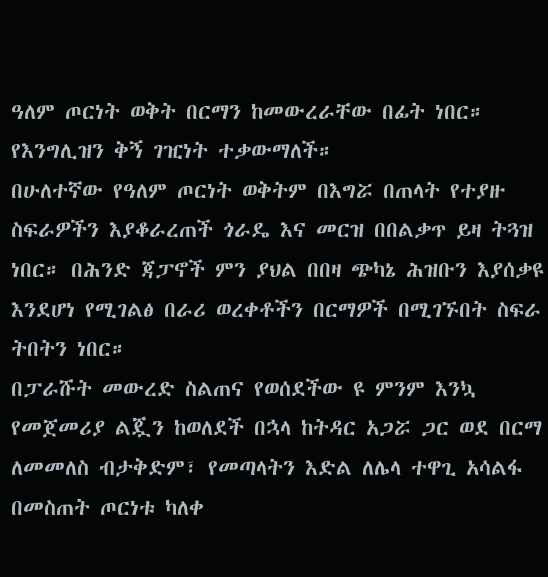ዓለም ጦርነት ወቅት በርማን ከመውረራቸው በፊት ነበር። የእንግሊዝን ቅኝ ገዢነት ተቃውማለች።
በሁለተኛው የዓለም ጦርነት ወቅትም በእግሯ በጠላት የተያዙ ስፍራዎችን እያቆራረጠች ጎራዴ እና መርዝ በበልቃጥ ይዛ ትጓዝ ነበር። በሕንድ ጃፓኖች ምን ያህል በበዛ ጭካኔ ሕዝቡን እያሰቃዩ እንደሆነ የሚገልፅ በራሪ ወረቀቶችን በርማዎች በሚገኙበት ስፍራ ትበትን ነበር።
በፓራሹት መውረድ ስልጠና የወሰደችው ዩ ምንም እንኳ የመጀመሪያ ልጇን ከወለደች በኋላ ከትዳር አጋሯ ጋር ወደ በርማ ለመመለስ ብታቅድም፣ የመጣላትን እድል ለሌላ ተዋጊ አሳልፋ በመስጠት ጦርነቱ ካለቀ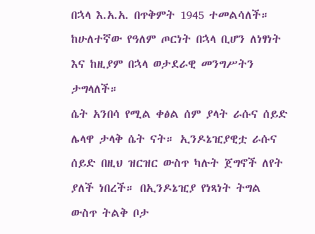በኋላ እ.አ.አ. በጥቅምት 1945 ተመልሳለች። ከሁለተኛው የዓለም ጦርነት በኋላ ቢሆን ለነፃነት እና ከዚያም በኋላ ወታደራዊ መንግሥትን ታግላለች።
ሴት አንበሳ የሚል ቀፅል ሰም ያላት ራሱና ሰይድ ሌላዋ ታላቅ ሴት ናት። ኢንዶኔዢያዊቷ ራሱና ሰይድ በዚህ ዝርዝር ውስጥ ካሉት ጀግኖች ለየት ያለች ነበረች። በኢንዶኔዢያ የነጻነት ትግል ውስጥ ትልቅ ቦታ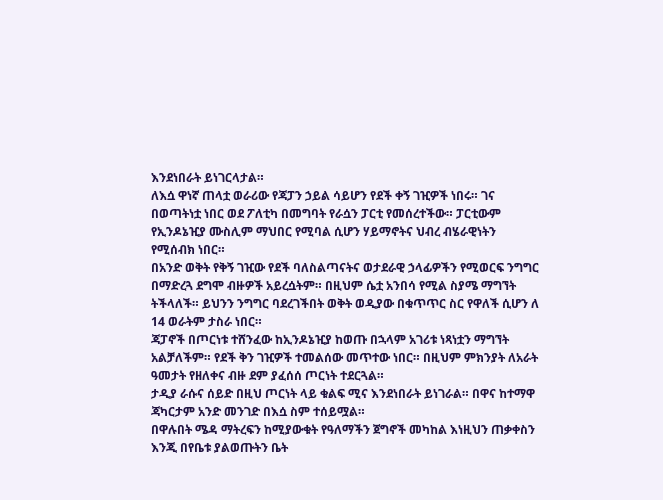እንደነበራት ይነገርላታል።
ለእሷ ዋነኛ ጠላቷ ወራሪው የጃፓን ኃይል ሳይሆን የደች ቀኝ ገዢዎች ነበሩ። ገና በወጣትነቷ ነበር ወደ ፖለቲካ በመግባት የራሷን ፓርቲ የመሰረተችው። ፓርቲውም የኢንዶኔዢያ ሙስሊም ማህበር የሚባል ሲሆን ሃይማኖትና ህብረ ብሄራዊነትን የሚሰብክ ነበር።
በአንድ ወቅት የቅኝ ገዢው የደች ባለስልጣናትና ወታደራዊ ኃላፊዎችን የሚወርፍ ንግግር በማድረጓ ደግሞ ብዙዎች አይረሷትም። በዚህም ሴቷ አንበሳ የሚል ስያሜ ማግኘት ትችላለች። ይህንን ንግግር ባደረገችበት ወቅት ወዲያው በቁጥጥር ስር የዋለች ሲሆን ለ 14 ወራትም ታስራ ነበር።
ጃፓኖች በጦርነቱ ተሸንፈው ከኢንዶኔዢያ ከወጡ በኋላም አገሪቱ ነጻነቷን ማግኘት አልቻለችም። የደች ቅን ገዢዎች ተመልሰው መጥተው ነበር። በዚህም ምክንያት ለአራት ዓመታት የዘለቀና ብዙ ደም ያፈሰሰ ጦርነት ተደርጓል።
ታዲያ ራሱና ሰይድ በዚህ ጦርነት ላይ ቁልፍ ሚና እንደነበራት ይነገራል። በዋና ከተማዋ ጃካርታም አንድ መንገድ በእሷ ስም ተሰይሟል።
በዋሉበት ሜዳ ማትረፍን ከሚያውቁት የዓለማችን ጀግኖች መካከል እነዚህን ጠቃቀስን እንጂ በየቤቱ ያልወጡትን ቤት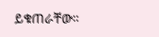ይቁጠራቸው።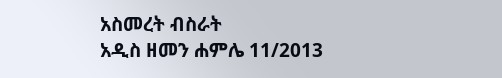አስመረት ብስራት
አዲስ ዘመን ሐምሌ 11/2013